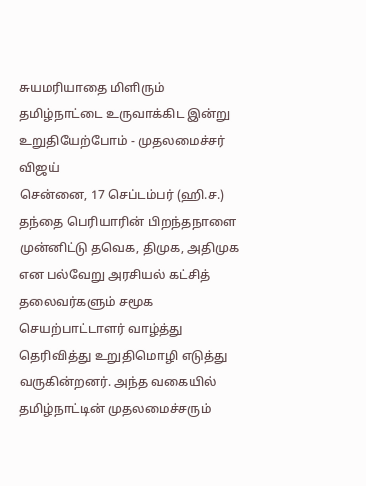சுயமரியாதை மிளிரும் தமிழ்நாட்டை உருவாக்கிட இன்று உறுதியேற்போம் - முதலமைச்சர் விஜய்
சென்னை, 17 செப்டம்பர் (ஹி.ச.) தந்தை பெரியாரின் பிறந்தநாளை முன்னிட்டு தவெக, திமுக, அதிமுக என பல்வேறு அரசியல் கட்சித் தலைவர்களும் சமூக செயற்பாட்டாளர் வாழ்த்து தெரிவித்து உறுதிமொழி எடுத்து வருகின்றனர். அந்த வகையில் தமிழ்நாட்டின் முதலமைச்சரும்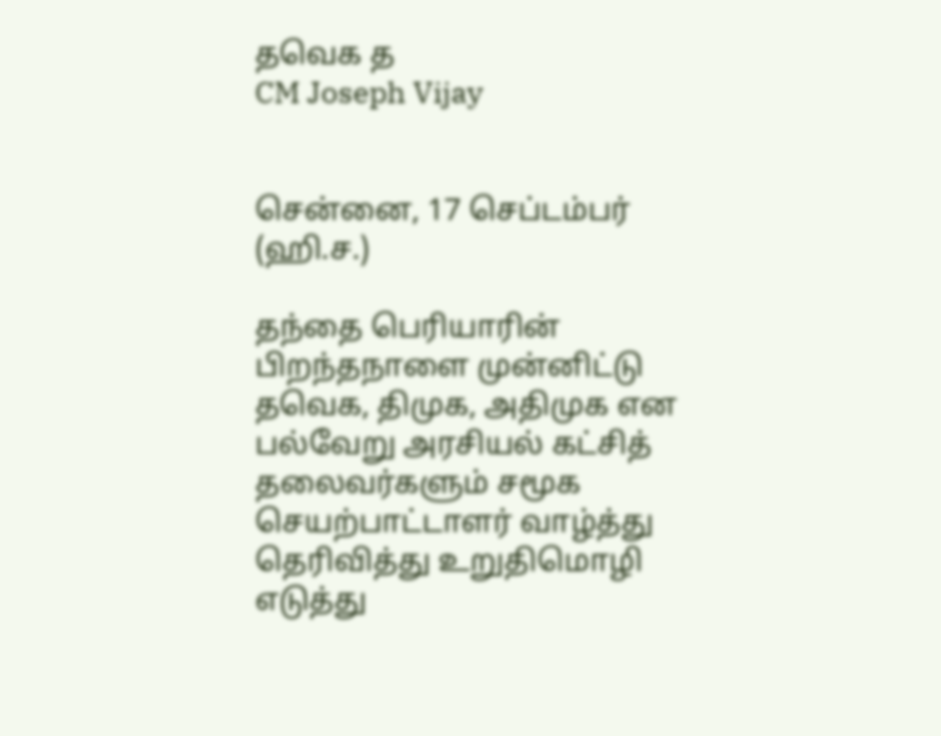தவெக த
CM Joseph Vijay


சென்னை, 17 செப்டம்பர் (ஹி.ச.)

தந்தை பெரியாரின் பிறந்தநாளை முன்னிட்டு தவெக, திமுக, அதிமுக என பல்வேறு அரசியல் கட்சித் தலைவர்களும் சமூக செயற்பாட்டாளர் வாழ்த்து தெரிவித்து உறுதிமொழி எடுத்து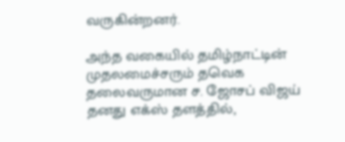வருகின்றனர்.

அந்த வகையில் தமிழ்நாட்டின் முதலமைச்சரும் தவெக தலைவருமான ச. ஜோசப் விஜய் தனது எக்ஸ் தளத்தில்,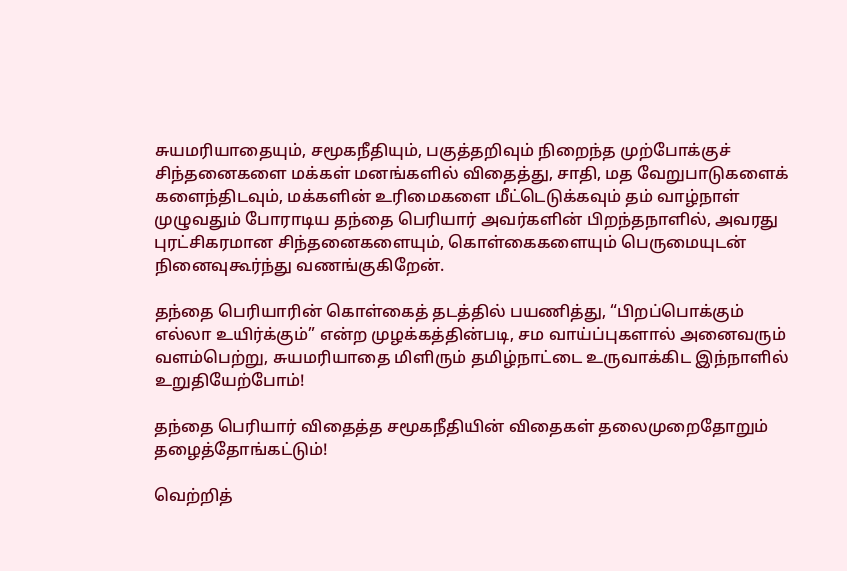சுயமரியாதையும், சமூகநீதியும், பகுத்தறிவும் நிறைந்த முற்போக்குச் சிந்தனைகளை மக்கள் மனங்களில் விதைத்து, சாதி, மத வேறுபாடுகளைக் களைந்திடவும், மக்களின் உரிமைகளை மீட்டெடுக்கவும் தம் வாழ்நாள் முழுவதும் போராடிய தந்தை பெரியார் அவர்களின் பிறந்தநாளில், அவரது புரட்சிகரமான சிந்தனைகளையும், கொள்கைகளையும் பெருமையுடன் நினைவுகூர்ந்து வணங்குகிறேன்.

தந்தை பெரியாரின் கொள்கைத் தடத்தில் பயணித்து, “பிறப்பொக்கும் எல்லா உயிர்க்கும்” என்ற முழக்கத்தின்படி, சம வாய்ப்புகளால் அனைவரும் வளம்பெற்று, சுயமரியாதை மிளிரும் தமிழ்நாட்டை உருவாக்கிட இந்நாளில் உறுதியேற்போம்!

தந்தை பெரியார் விதைத்த சமூகநீதியின் விதைகள் தலைமுறைதோறும் தழைத்தோங்கட்டும்!

வெற்றித்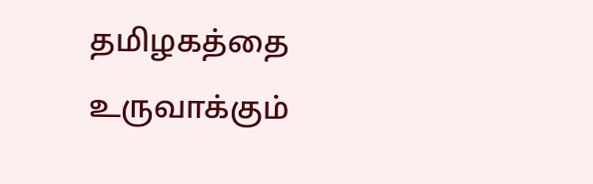தமிழகத்தை உருவாக்கும்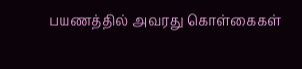பயணத்தில் அவரது கொள்கைகள்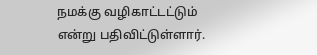நமக்கு வழிகாட்டட்டும் என்று பதிவிட்டுள்ளார்.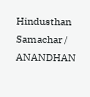Hindusthan Samachar / ANANDHAN